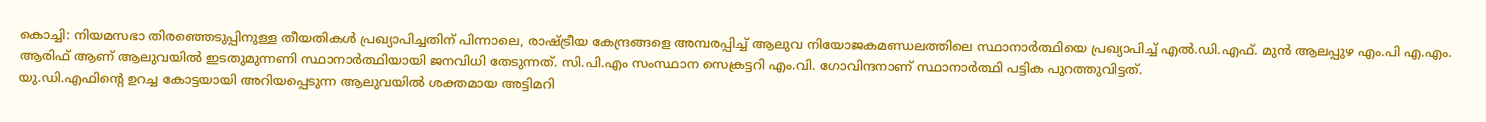കൊച്ചി: നിയമസഭാ തിരഞ്ഞെടുപ്പിനുള്ള തീയതികൾ പ്രഖ്യാപിച്ചതിന് പിന്നാലെ, രാഷ്ട്രീയ കേന്ദ്രങ്ങളെ അമ്പരപ്പിച്ച് ആലുവ നിയോജകമണ്ഡലത്തിലെ സ്ഥാനാർത്ഥിയെ പ്രഖ്യാപിച്ച് എൽ.ഡി.എഫ്. മുൻ ആലപ്പുഴ എം.പി എ.എം. ആരിഫ് ആണ് ആലുവയിൽ ഇടതുമുന്നണി സ്ഥാനാർത്ഥിയായി ജനവിധി തേടുന്നത്. സി.പി.എം സംസ്ഥാന സെക്രട്ടറി എം.വി. ഗോവിന്ദനാണ് സ്ഥാനാർത്ഥി പട്ടിക പുറത്തുവിട്ടത്.
യു.ഡി.എഫിന്റെ ഉറച്ച കോട്ടയായി അറിയപ്പെടുന്ന ആലുവയിൽ ശക്തമായ അട്ടിമറി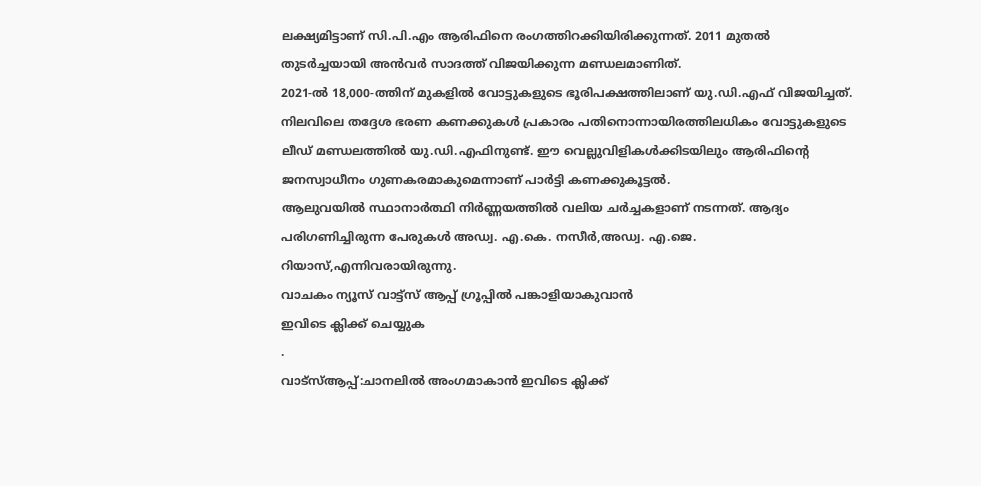ലക്ഷ്യമിട്ടാണ് സി.പി.എം ആരിഫിനെ രംഗത്തിറക്കിയിരിക്കുന്നത്. 2011 മുതൽ തുടർച്ചയായി അൻവർ സാദത്ത് വിജയിക്കുന്ന മണ്ഡലമാണിത്.
2021-ൽ 18,000-ത്തിന് മുകളിൽ വോട്ടുകളുടെ ഭൂരിപക്ഷത്തിലാണ് യു.ഡി.എഫ് വിജയിച്ചത്. നിലവിലെ തദ്ദേശ ഭരണ കണക്കുകൾ പ്രകാരം പതിനൊന്നായിരത്തിലധികം വോട്ടുകളുടെ ലീഡ് മണ്ഡലത്തിൽ യു.ഡി.എഫിനുണ്ട്. ഈ വെല്ലുവിളികൾക്കിടയിലും ആരിഫിന്റെ ജനസ്വാധീനം ഗുണകരമാകുമെന്നാണ് പാർട്ടി കണക്കുകൂട്ടൽ.
ആലുവയിൽ സ്ഥാനാർത്ഥി നിർണ്ണയത്തിൽ വലിയ ചർച്ചകളാണ് നടന്നത്. ആദ്യം പരിഗണിച്ചിരുന്ന പേരുകൾ അഡ്വ. എ.കെ. നസീർ,അഡ്വ. എ.ജെ. റിയാസ്,എന്നിവരായിരുന്നു.
വാചകം ന്യൂസ് വാട്ട്സ് ആപ്പ് ഗ്രൂപ്പിൽ പങ്കാളിയാകുവാൻ
ഇവിടെ ക്ലിക്ക് ചെയ്യുക
.
വാട്സ്ആപ്പ്:ചാനലിൽ അംഗമാകാൻ ഇവിടെ ക്ലിക്ക്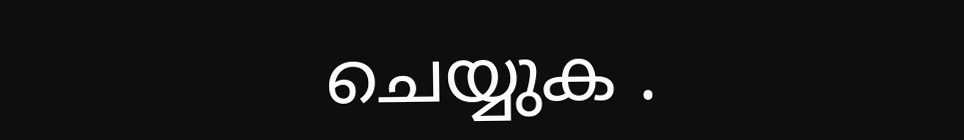ചെയ്യുക .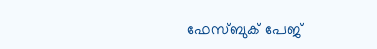ഫേസ്ബുക് പേജ്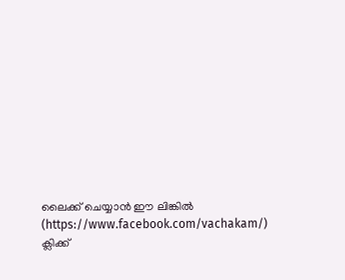ലൈക്ക് ചെയ്യാൻ ഈ ലിങ്കിൽ (https://www.facebook.com/vachakam/) ക്ലിക്ക്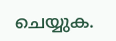ചെയ്യുക.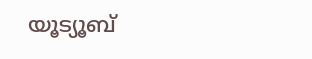യൂട്യൂബ്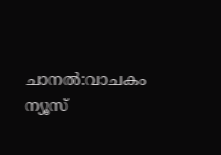ചാനൽ:വാചകം ന്യൂസ്